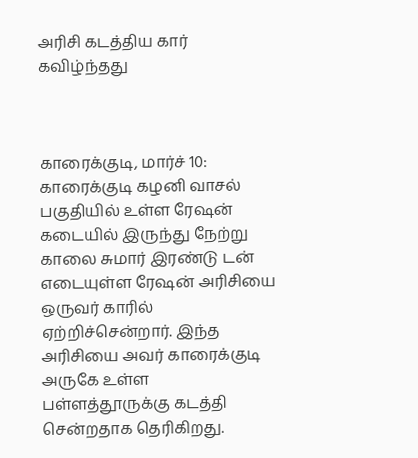அரிசி கடத்திய கார் கவிழ்ந்தது



காரைக்குடி, மார்ச் 10: காரைக்குடி கழனி வாசல் பகுதியில் உள்ள ரேஷன் கடையில் இருந்து நேற்று காலை சுமார் இரண்டு டன் எடையுள்ள ரேஷன் அரிசியை ஒருவர் காரில் ஏற்றிச்சென்றார். இந்த அரிசியை அவர் காரைக்குடி அருகே உள்ள பள்ளத்தூருக்கு கடத்தி சென்றதாக தெரிகிறது.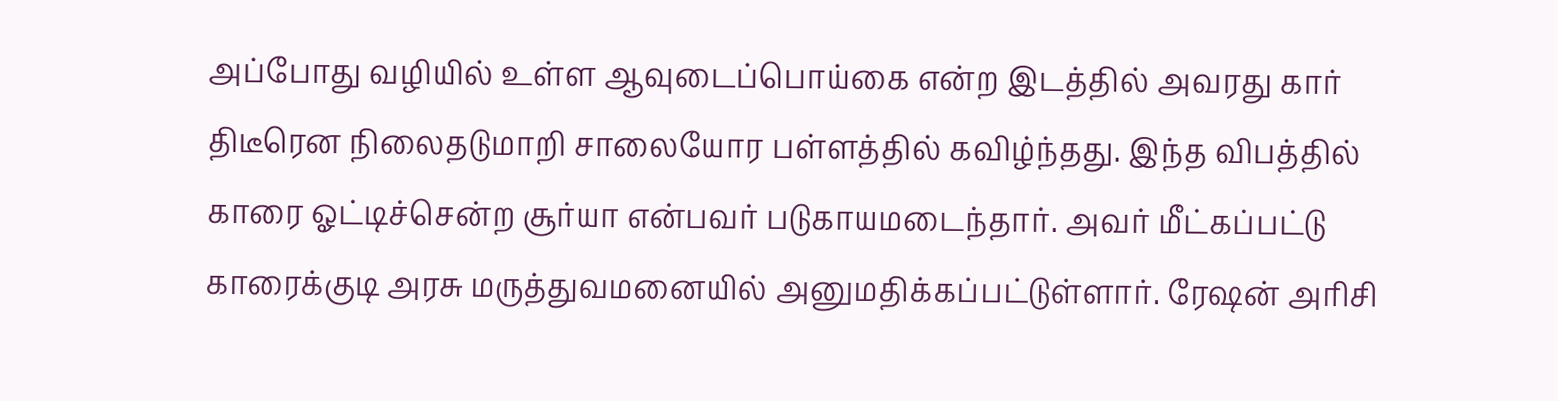அப்போது வழியில் உள்ள ஆவுடைப்பொய்கை என்ற இடத்தில் அவரது கார் திடீரென நிலைதடுமாறி சாலையோர பள்ளத்தில் கவிழ்ந்தது. இந்த விபத்தில் காரை ஓட்டிச்சென்ற சூர்யா என்பவர் படுகாயமடைந்தார். அவர் மீட்கப்பட்டு காரைக்குடி அரசு மருத்துவமனையில் அனுமதிக்கப்பட்டுள்ளார். ரேஷன் அரிசி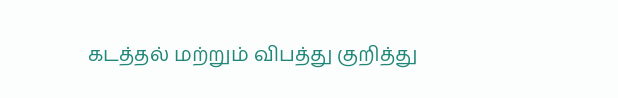கடத்தல் மற்றும் விபத்து குறித்து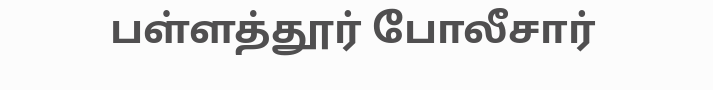பள்ளத்தூர் போலீசார்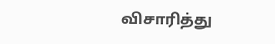விசாரித்து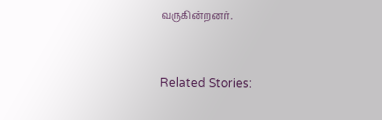வருகின்றனர்.



Related Stories: